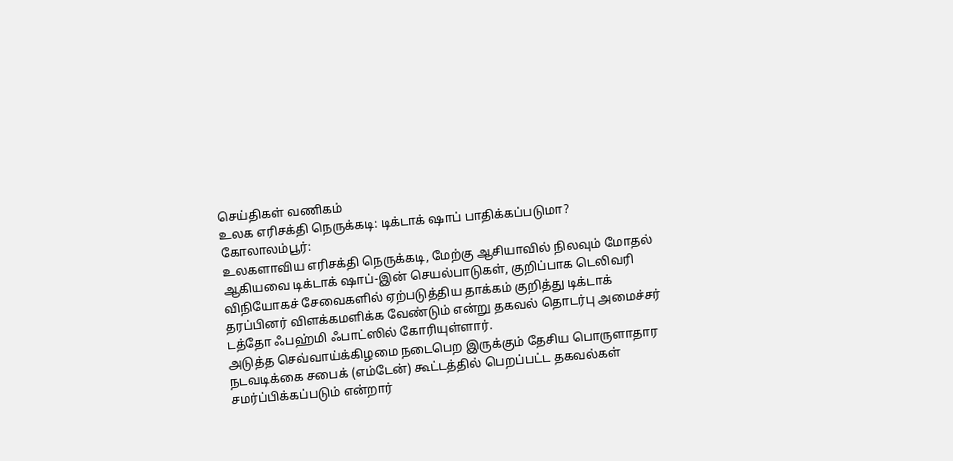செய்திகள் வணிகம்
உலக எரிசக்தி நெருக்கடி: டிக்டாக் ஷாப் பாதிக்கப்படுமா?
கோலாலம்பூர்:
உலகளாவிய எரிசக்தி நெருக்கடி, மேற்கு ஆசியாவில் நிலவும் மோதல் ஆகியவை டிக்டாக் ஷாப்-இன் செயல்பாடுகள், குறிப்பாக டெலிவரி விநியோகச் சேவைகளில் ஏற்படுத்திய தாக்கம் குறித்து டிக்டாக் தரப்பினர் விளக்கமளிக்க வேண்டும் என்று தகவல் தொடர்பு அமைச்சர் டத்தோ ஃபஹ்மி ஃபாட்ஸில் கோரியுள்ளார்.
அடுத்த செவ்வாய்க்கிழமை நடைபெற இருக்கும் தேசிய பொருளாதார நடவடிக்கை சபைக் (எம்டேன்) கூட்டத்தில் பெறப்பட்ட தகவல்கள் சமர்ப்பிக்கப்படும் என்றார்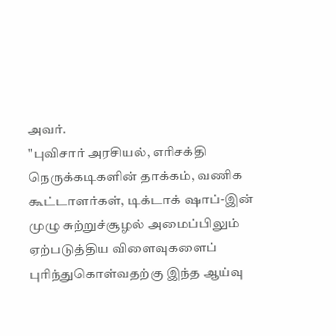அவர்.
"புவிசார் அரசியல், எரிசக்தி நெருக்கடிகளின் தாக்கம், வணிக கூட்டாளர்கள், டிக்டாக் ஷாப்-இன் முழு சுற்றுச்சூழல் அமைப்பிலும் ஏற்படுத்திய விளைவுகளைப் புரிந்துகொள்வதற்கு இந்த ஆய்வு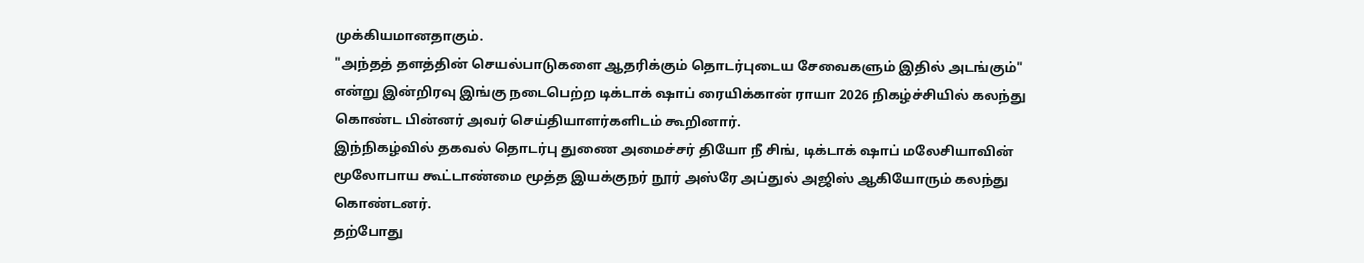முக்கியமானதாகும்.
"அந்தத் தளத்தின் செயல்பாடுகளை ஆதரிக்கும் தொடர்புடைய சேவைகளும் இதில் அடங்கும்" என்று இன்றிரவு இங்கு நடைபெற்ற டிக்டாக் ஷாப் ரையிக்கான் ராயா 2026 நிகழ்ச்சியில் கலந்து கொண்ட பின்னர் அவர் செய்தியாளர்களிடம் கூறினார்.
இந்நிகழ்வில் தகவல் தொடர்பு துணை அமைச்சர் தியோ நீ சிங், டிக்டாக் ஷாப் மலேசியாவின் மூலோபாய கூட்டாண்மை மூத்த இயக்குநர் நூர் அஸ்ரே அப்துல் அஜிஸ் ஆகியோரும் கலந்து கொண்டனர்.
தற்போது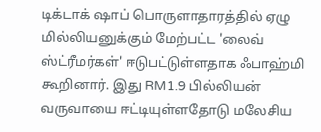டிக்டாக் ஷாப் பொருளாதாரத்தில் ஏழு மில்லியனுக்கும் மேற்பட்ட 'லைவ் ஸ்ட்ரீமர்கள்' ஈடுபட்டுள்ளதாக ஃபாஹ்மி கூறினார். இது RM1.9 பில்லியன் வருவாயை ஈட்டியுள்ளதோடு மலேசிய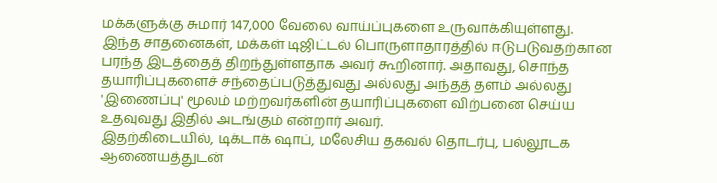மக்களுக்கு சுமார் 147,000 வேலை வாய்ப்புகளை உருவாக்கியுள்ளது.
இந்த சாதனைகள், மக்கள் டிஜிட்டல் பொருளாதாரத்தில் ஈடுபடுவதற்கான பரந்த இடத்தைத் திறந்துள்ளதாக அவர் கூறினார். அதாவது, சொந்த தயாரிப்புகளைச் சந்தைப்படுத்துவது அல்லது அந்தத் தளம் அல்லது 'இணைப்பு' மூலம் மற்றவர்களின் தயாரிப்புகளை விற்பனை செய்ய உதவுவது இதில் அடங்கும் என்றார் அவர்.
இதற்கிடையில், டிக்டாக் ஷாப், மலேசிய தகவல் தொடர்பு, பல்லூடக ஆணையத்துடன்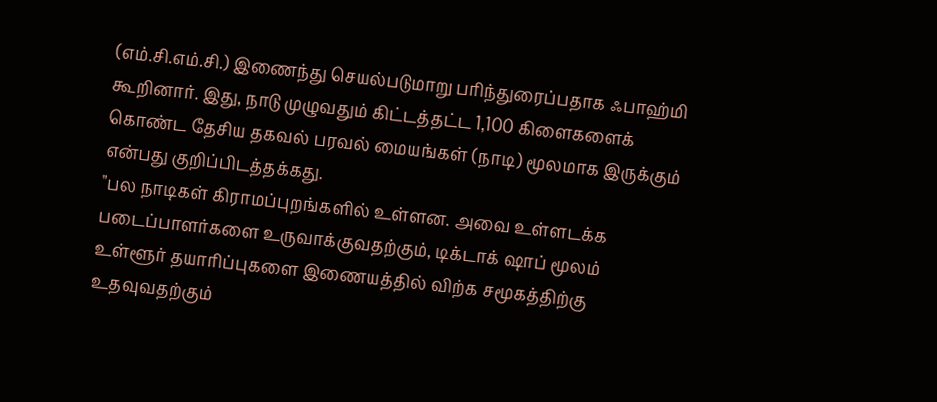(எம்.சி.எம்.சி.) இணைந்து செயல்படுமாறு பரிந்துரைப்பதாக ஃபாஹ்மி கூறினார். இது, நாடு முழுவதும் கிட்டத்தட்ட 1,100 கிளைகளைக் கொண்ட தேசிய தகவல் பரவல் மையங்கள் (நாடி) மூலமாக இருக்கும் என்பது குறிப்பிடத்தக்கது.
"பல நாடிகள் கிராமப்புறங்களில் உள்ளன. அவை உள்ளடக்க படைப்பாளர்களை உருவாக்குவதற்கும், டிக்டாக் ஷாப் மூலம் உள்ளூர் தயாரிப்புகளை இணையத்தில் விற்க சமூகத்திற்கு உதவுவதற்கும்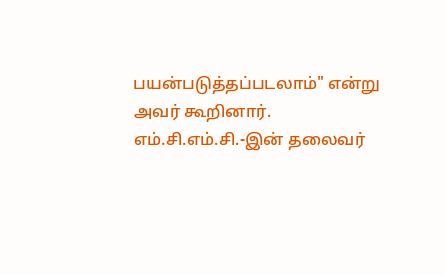பயன்படுத்தப்படலாம்" என்று அவர் கூறினார்.
எம்.சி.எம்.சி.-இன் தலைவர்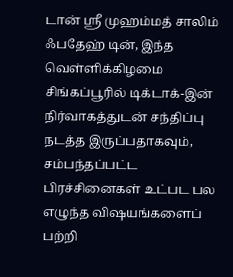டான் ஸ்ரீ முஹம்மத் சாலிம் ஃபதேஹ் டின், இந்த வெள்ளிக்கிழமை சிங்கப்பூரில் டிக்டாக்-இன் நிர்வாகத்துடன் சந்திப்பு நடத்த இருப்பதாகவும், சம்பந்தப்பட்ட பிரச்சினைகள் உட்பட பல எழுந்த விஷயங்களைப் பற்றி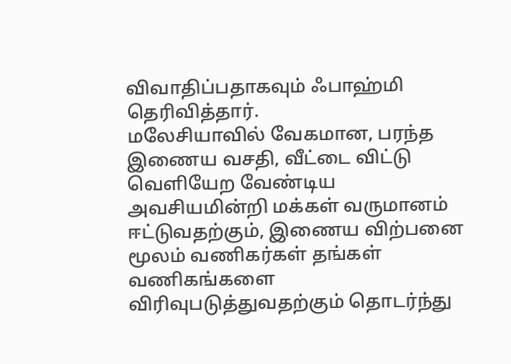விவாதிப்பதாகவும் ஃபாஹ்மி தெரிவித்தார்.
மலேசியாவில் வேகமான, பரந்த இணைய வசதி, வீட்டை விட்டு வெளியேற வேண்டிய அவசியமின்றி மக்கள் வருமானம் ஈட்டுவதற்கும், இணைய விற்பனை மூலம் வணிகர்கள் தங்கள் வணிகங்களை விரிவுபடுத்துவதற்கும் தொடர்ந்து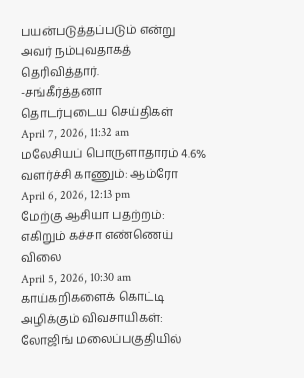பயன்படுத்தப்படும் என்று அவர் நம்புவதாகத் தெரிவித்தார்.
-சங்கீர்த்தனா
தொடர்புடைய செய்திகள்
April 7, 2026, 11:32 am
மலேசியப் பொருளாதாரம் 4.6% வளர்ச்சி காணும்: ஆம்ரோ
April 6, 2026, 12:13 pm
மேற்கு ஆசியா பதற்றம்: எகிறும் கச்சா எண்ணெய் விலை
April 5, 2026, 10:30 am
காய்கறிகளைக் கொட்டி அழிக்கும் விவசாயிகள்: லோஜிங் மலைப்பகுதியில்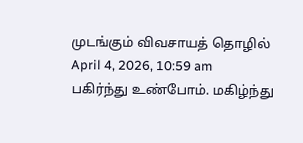முடங்கும் விவசாயத் தொழில்
April 4, 2026, 10:59 am
பகிர்ந்து உண்போம். மகிழ்ந்து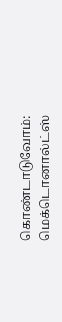கொண்டாடுவோம்: மெக்டொனால்ட்ஸ்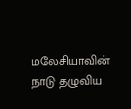மலேசியாவின் நாடு தழுவிய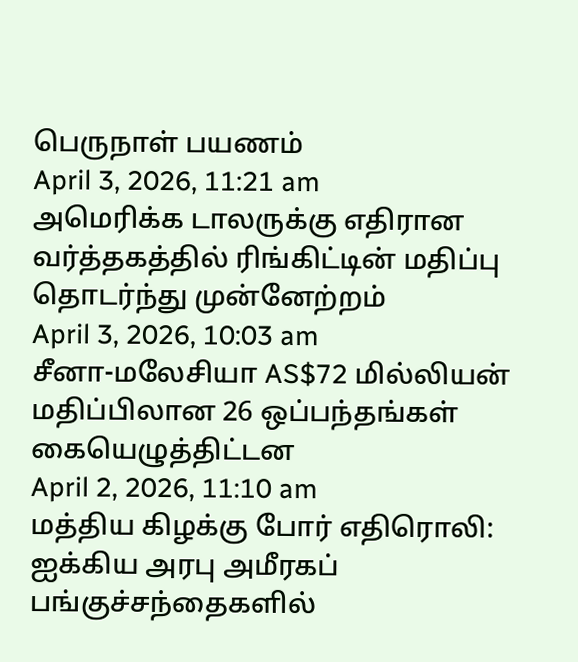பெருநாள் பயணம்
April 3, 2026, 11:21 am
அமெரிக்க டாலருக்கு எதிரான வர்த்தகத்தில் ரிங்கிட்டின் மதிப்பு தொடர்ந்து முன்னேற்றம்
April 3, 2026, 10:03 am
சீனா-மலேசியா AS$72 மில்லியன் மதிப்பிலான 26 ஒப்பந்தங்கள் கையெழுத்திட்டன
April 2, 2026, 11:10 am
மத்திய கிழக்கு போர் எதிரொலி: ஐக்கிய அரபு அமீரகப் பங்குச்சந்தைகளில்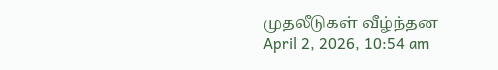முதலீடுகள் வீழ்ந்தன
April 2, 2026, 10:54 am